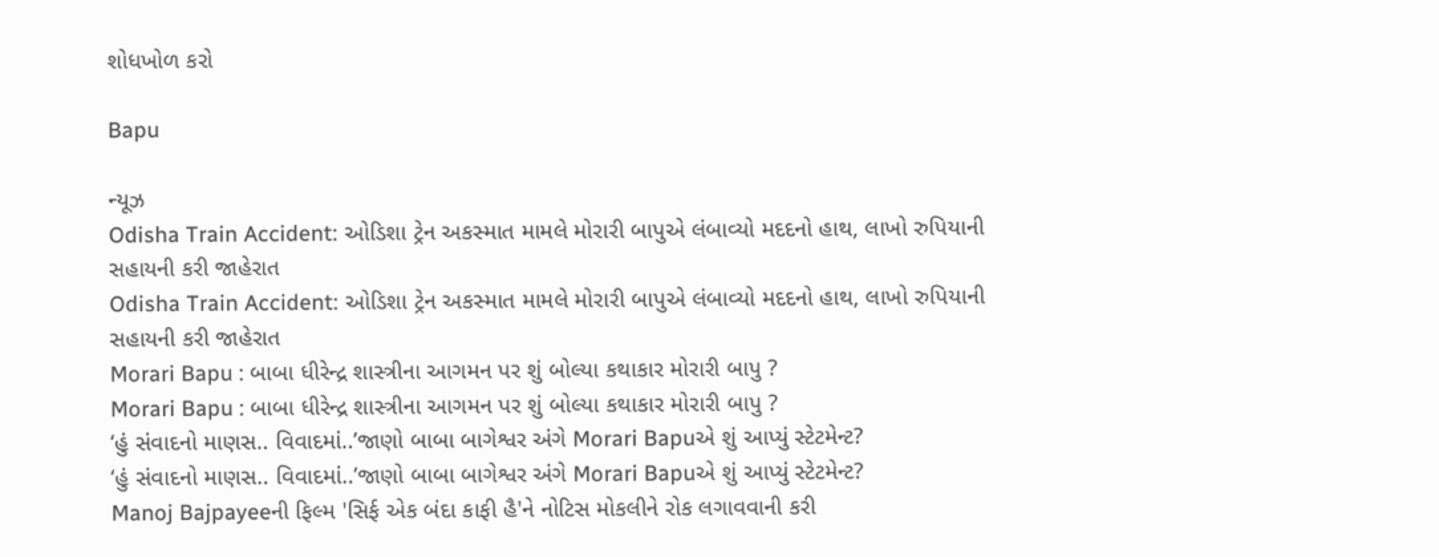શોધખોળ કરો

Bapu

ન્યૂઝ
Odisha Train Accident: ઓડિશા ટ્રેન અકસ્માત મામલે મોરારી બાપુએ લંબાવ્યો મદદનો હાથ, લાખો રુપિયાની સહાયની કરી જાહેરાત
Odisha Train Accident: ઓડિશા ટ્રેન અકસ્માત મામલે મોરારી બાપુએ લંબાવ્યો મદદનો હાથ, લાખો રુપિયાની સહાયની કરી જાહેરાત
Morari Bapu : બાબા ધીરેન્દ્ર શાસ્ત્રીના આગમન પર શું બોલ્યા કથાકાર મોરારી બાપુ ?
Morari Bapu : બાબા ધીરેન્દ્ર શાસ્ત્રીના આગમન પર શું બોલ્યા કથાકાર મોરારી બાપુ ?
‘હું સંવાદનો માણસ.. વિવાદમાં..’જાણો બાબા બાગેશ્વર અંગે Morari Bapuએ શું આપ્યું સ્ટેટમેન્ટ?
‘હું સંવાદનો માણસ.. વિવાદમાં..’જાણો બાબા બાગેશ્વર અંગે Morari Bapuએ શું આપ્યું સ્ટેટમેન્ટ?
Manoj Bajpayeeની ફિલ્મ 'સિર્ફ એક બંદા કાફી હૈ'ને નોટિસ મોકલીને રોક લગાવવાની કરી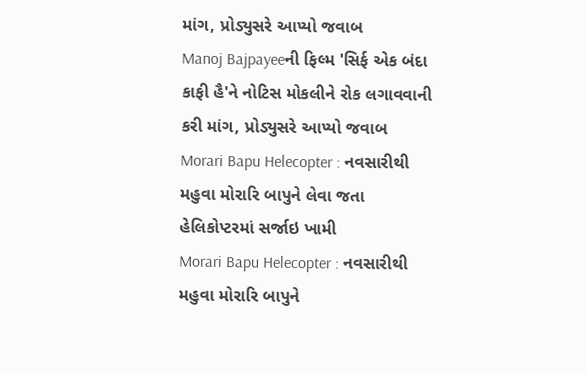માંગ, પ્રોડ્યુસરે આપ્યો જવાબ
Manoj Bajpayeeની ફિલ્મ 'સિર્ફ એક બંદા કાફી હૈ'ને નોટિસ મોકલીને રોક લગાવવાની કરી માંગ, પ્રોડ્યુસરે આપ્યો જવાબ
Morari Bapu Helecopter : નવસારીથી મહુવા મોરારિ બાપુને લેવા જતા હેલિકોપ્ટરમાં સર્જાઇ ખામી
Morari Bapu Helecopter : નવસારીથી મહુવા મોરારિ બાપુને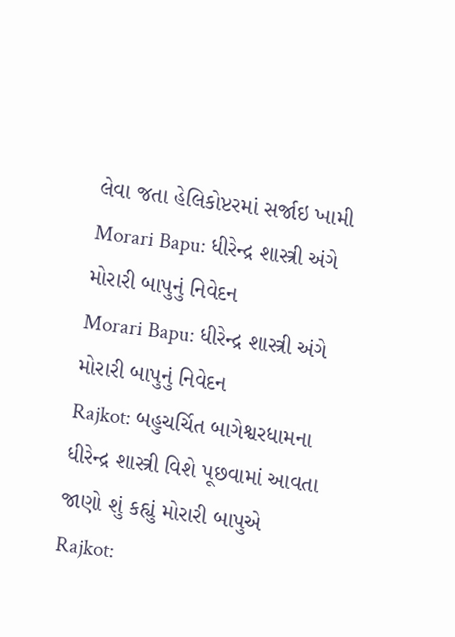લેવા જતા હેલિકોપ્ટરમાં સર્જાઇ ખામી
Morari Bapu: ધીરેન્દ્ર શાસ્ત્રી અંગે મોરારી બાપુનું નિવેદન
Morari Bapu: ધીરેન્દ્ર શાસ્ત્રી અંગે મોરારી બાપુનું નિવેદન
Rajkot: બહુચર્ચિત બાગેશ્વરધામના ધીરેન્દ્ર શાસ્ત્રી વિશે પૂછવામાં આવતા જાણો શું કહ્યું મોરારી બાપુએ
Rajkot: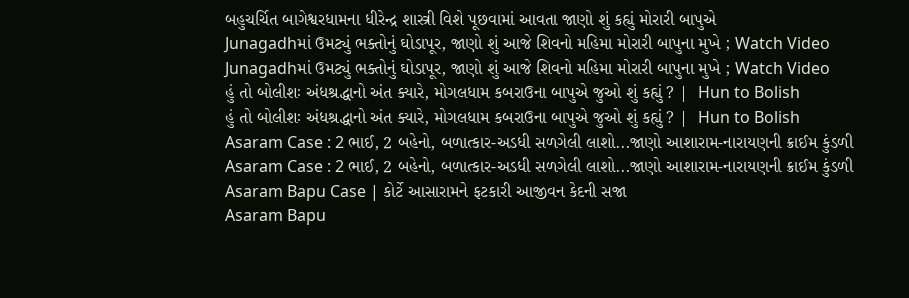બહુચર્ચિત બાગેશ્વરધામના ધીરેન્દ્ર શાસ્ત્રી વિશે પૂછવામાં આવતા જાણો શું કહ્યું મોરારી બાપુએ
Junagadhમાં ઉમટ્યું ભક્તોનું ઘોડાપૂર, જાણો શું આજે શિવનો મહિમા મોરારી બાપુના મુખે ; Watch Video
Junagadhમાં ઉમટ્યું ભક્તોનું ઘોડાપૂર, જાણો શું આજે શિવનો મહિમા મોરારી બાપુના મુખે ; Watch Video
હું તો બોલીશઃ અંધશ્રદ્ધાનો અંત ક્યારે, મોગલધામ કબરાઉના બાપુએ જુઓ શું કહ્યું ? |  Hun to Bolish
હું તો બોલીશઃ અંધશ્રદ્ધાનો અંત ક્યારે, મોગલધામ કબરાઉના બાપુએ જુઓ શું કહ્યું ? |  Hun to Bolish
Asaram Case : 2 ભાઈ, 2 બહેનો, બળાત્કાર-અડધી સળગેલી લાશો...જાણો આશારામ-નારાયણની ક્રાઈમ કુંડળી
Asaram Case : 2 ભાઈ, 2 બહેનો, બળાત્કાર-અડધી સળગેલી લાશો...જાણો આશારામ-નારાયણની ક્રાઈમ કુંડળી
Asaram Bapu Case | કોર્ટે આસારામને ફટકારી આજીવન કેદની સજા
Asaram Bapu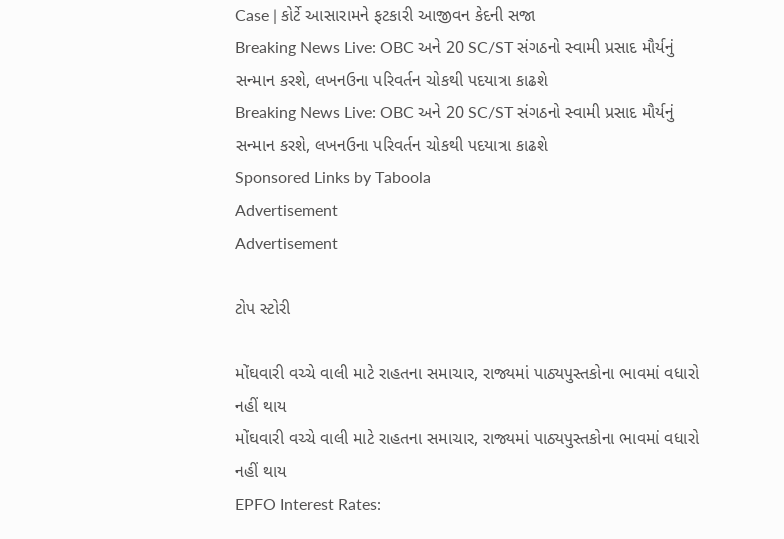Case | કોર્ટે આસારામને ફટકારી આજીવન કેદની સજા
Breaking News Live: OBC અને 20 SC/ST સંગઠનો સ્વામી પ્રસાદ મૌર્યનું સન્માન કરશે, લખનઉના પરિવર્તન ચોકથી પદયાત્રા કાઢશે
Breaking News Live: OBC અને 20 SC/ST સંગઠનો સ્વામી પ્રસાદ મૌર્યનું સન્માન કરશે, લખનઉના પરિવર્તન ચોકથી પદયાત્રા કાઢશે
Sponsored Links by Taboola
Advertisement
Advertisement

ટોપ સ્ટોરી

મોંઘવારી વચ્ચે વાલી માટે રાહતના સમાચાર, રાજ્યમાં પાઠ્યપુસ્તકોના ભાવમાં વધારો નહીં થાય
મોંઘવારી વચ્ચે વાલી માટે રાહતના સમાચાર, રાજ્યમાં પાઠ્યપુસ્તકોના ભાવમાં વધારો નહીં થાય
EPFO Interest Rates: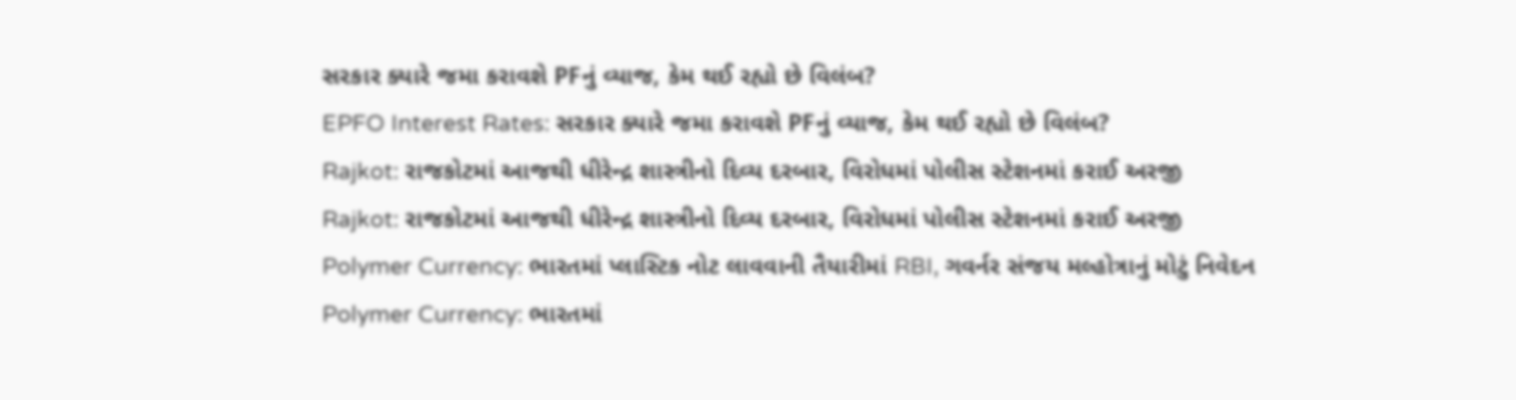સરકાર ક્યારે જમા કરાવશે PFનું વ્યાજ, કેમ થઈ રહ્યો છે વિલંબ?
EPFO Interest Rates: સરકાર ક્યારે જમા કરાવશે PFનું વ્યાજ, કેમ થઈ રહ્યો છે વિલંબ?
Rajkot: રાજકોટમાં આજથી ધીરેન્દ્ર શાસ્ત્રીનો દિવ્ય દરબાર, વિરોધમાં પોલીસ સ્ટેશનમાં કરાઈ અરજી
Rajkot: રાજકોટમાં આજથી ધીરેન્દ્ર શાસ્ત્રીનો દિવ્ય દરબાર, વિરોધમાં પોલીસ સ્ટેશનમાં કરાઈ અરજી
Polymer Currency: ભારતમાં પ્લાસ્ટિક નોટ લાવવાની તૈયારીમાં RBI, ગવર્નર સંજય મલ્હોત્રાનું મોટું નિવેદન
Polymer Currency: ભારતમાં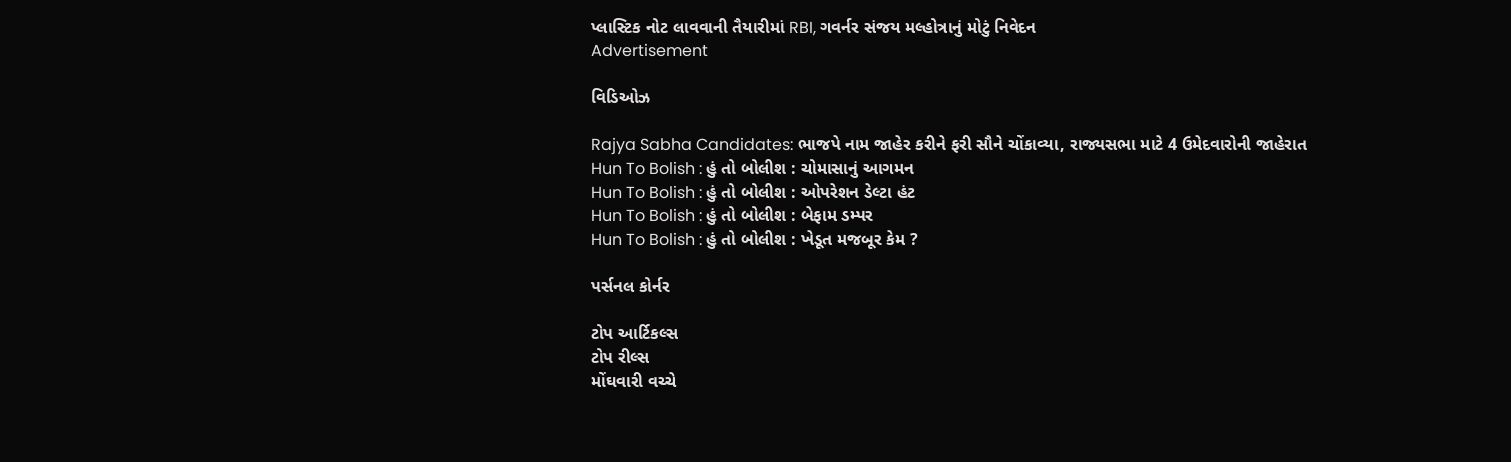પ્લાસ્ટિક નોટ લાવવાની તૈયારીમાં RBI, ગવર્નર સંજય મલ્હોત્રાનું મોટું નિવેદન
Advertisement

વિડિઓઝ

Rajya Sabha Candidates: ભાજપે નામ જાહેર કરીને ફરી સૌને ચોંકાવ્યા, રાજ્યસભા માટે 4 ઉમેદવારોની જાહેરાત
Hun To Bolish : હું તો બોલીશ : ચોમાસાનું આગમન
Hun To Bolish : હું તો બોલીશ : ઓપરેશન ડેલ્ટા હંટ
Hun To Bolish : હું તો બોલીશ : બેફામ ડમ્પર
Hun To Bolish : હું તો બોલીશ : ખેડૂત મજબૂર કેમ ?

પર્સનલ કોર્નર

ટોપ આર્ટિકલ્સ
ટોપ રીલ્સ
મોંઘવારી વચ્ચે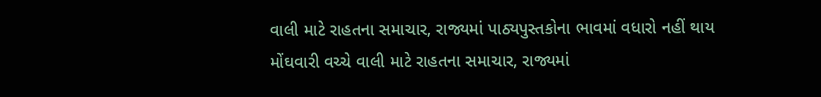વાલી માટે રાહતના સમાચાર, રાજ્યમાં પાઠ્યપુસ્તકોના ભાવમાં વધારો નહીં થાય
મોંઘવારી વચ્ચે વાલી માટે રાહતના સમાચાર, રાજ્યમાં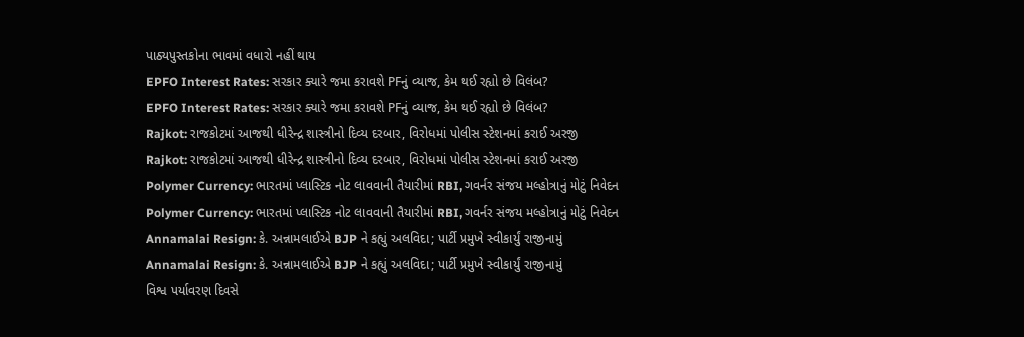પાઠ્યપુસ્તકોના ભાવમાં વધારો નહીં થાય
EPFO Interest Rates: સરકાર ક્યારે જમા કરાવશે PFનું વ્યાજ, કેમ થઈ રહ્યો છે વિલંબ?
EPFO Interest Rates: સરકાર ક્યારે જમા કરાવશે PFનું વ્યાજ, કેમ થઈ રહ્યો છે વિલંબ?
Rajkot: રાજકોટમાં આજથી ધીરેન્દ્ર શાસ્ત્રીનો દિવ્ય દરબાર, વિરોધમાં પોલીસ સ્ટેશનમાં કરાઈ અરજી
Rajkot: રાજકોટમાં આજથી ધીરેન્દ્ર શાસ્ત્રીનો દિવ્ય દરબાર, વિરોધમાં પોલીસ સ્ટેશનમાં કરાઈ અરજી
Polymer Currency: ભારતમાં પ્લાસ્ટિક નોટ લાવવાની તૈયારીમાં RBI, ગવર્નર સંજય મલ્હોત્રાનું મોટું નિવેદન
Polymer Currency: ભારતમાં પ્લાસ્ટિક નોટ લાવવાની તૈયારીમાં RBI, ગવર્નર સંજય મલ્હોત્રાનું મોટું નિવેદન
Annamalai Resign: કે. અન્નામલાઈએ BJP ને કહ્યું અલવિદા; પાર્ટી પ્રમુખે સ્વીકાર્યું રાજીનામું
Annamalai Resign: કે. અન્નામલાઈએ BJP ને કહ્યું અલવિદા; પાર્ટી પ્રમુખે સ્વીકાર્યું રાજીનામું
વિશ્વ પર્યાવરણ દિવસે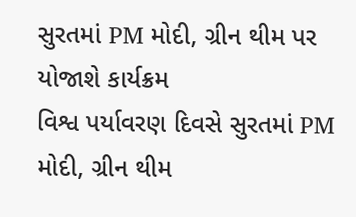સુરતમાં PM મોદી, ગ્રીન થીમ પર યોજાશે કાર્યક્રમ
વિશ્વ પર્યાવરણ દિવસે સુરતમાં PM મોદી, ગ્રીન થીમ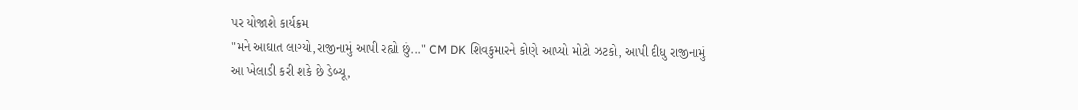પર યોજાશે કાર્યક્રમ
"મને આઘાત લાગ્યો,રાજીનામું આપી રહ્યો છું..." CM DK શિવકુમારને કોણે આપ્યો મોટો ઝટકો, આપી દીધુ રાજીનામું
આ ખેલાડી કરી શકે છે ડેબ્યૂ,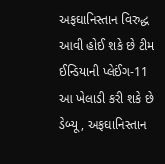અફઘાનિસ્તાન વિરુદ્ધ આવી હોઈ શકે છે ટીમ ઈન્ડિયાની પ્લેઈંગ-11
આ ખેલાડી કરી શકે છે ડેબ્યૂ, અફઘાનિસ્તાન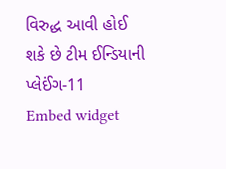વિરુદ્ધ આવી હોઈ શકે છે ટીમ ઈન્ડિયાની પ્લેઈંગ-11
Embed widget